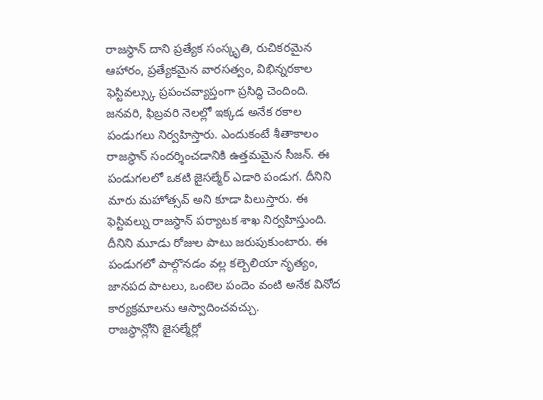రాజస్థాన్ దాని ప్రత్యేక సంస్కృతి, రుచికరమైన ఆహారం, ప్రత్యేకమైన వారసత్వం, విభిన్నరకాల ఫెస్టివల్స్కు ప్రపంచవ్యాప్తంగా ప్రసిద్ధి చెందింది. జనవరి, ఫిబ్రవరి నెలల్లో ఇక్కడ అనేక రకాల పండుగలు నిర్వహిస్తారు. ఎందుకంటే శీతాకాలం రాజస్థాన్ సందర్శించడానికి ఉత్తమమైన సీజన్. ఈ పండుగలలో ఒకటి జైసల్మేర్ ఎడారి పండుగ. దీనిని మారు మహోత్సవ్ అని కూడా పిలుస్తారు. ఈ ఫెస్టివల్ను రాజస్థాన్ పర్యాటక శాఖ నిర్వహిస్తుంది. దీనిని మూడు రోజుల పాటు జరుపుకుంటారు. ఈ పండుగలో పాల్గొనడం వల్ల కల్బెలియా నృత్యం, జానపద పాటలు, ఒంటెల పందెం వంటి అనేక వినోద కార్యక్రమాలను ఆస్వాదించవచ్చు.
రాజస్థాన్లోని జైసల్మేర్లో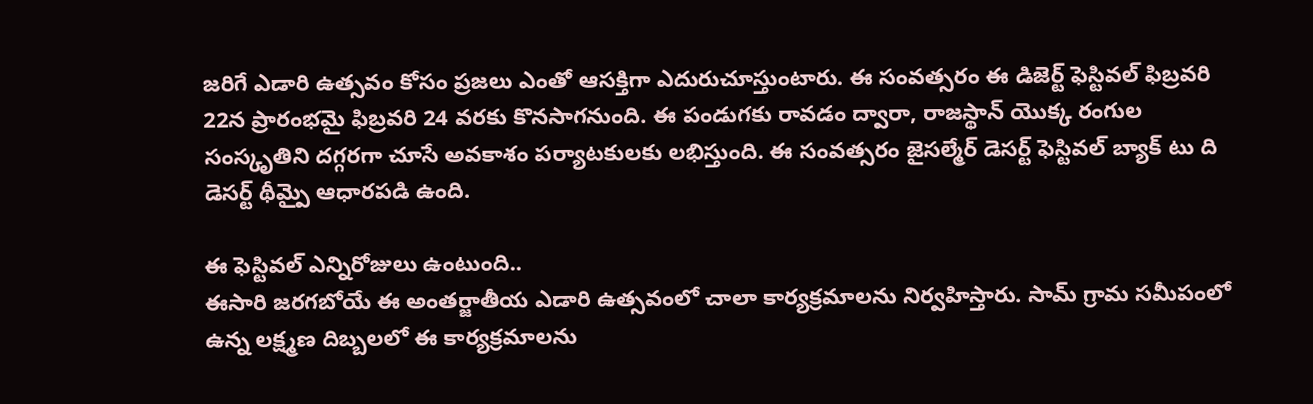జరిగే ఎడారి ఉత్సవం కోసం ప్రజలు ఎంతో ఆసక్తిగా ఎదురుచూస్తుంటారు. ఈ సంవత్సరం ఈ డిజెర్ట్ ఫెస్టివల్ ఫిబ్రవరి 22న ప్రారంభమై ఫిబ్రవరి 24 వరకు కొనసాగనుంది. ఈ పండుగకు రావడం ద్వారా, రాజస్థాన్ యొక్క రంగుల సంస్కృతిని దగ్గరగా చూసే అవకాశం పర్యాటకులకు లభిస్తుంది. ఈ సంవత్సరం జైసల్మేర్ డెసర్ట్ ఫెస్టివల్ బ్యాక్ టు ది డెసర్ట్ థీమ్పై ఆధారపడి ఉంది.

ఈ ఫెస్టివల్ ఎన్నిరోజులు ఉంటుంది..
ఈసారి జరగబోయే ఈ అంతర్జాతీయ ఎడారి ఉత్సవంలో చాలా కార్యక్రమాలను నిర్వహిస్తారు. సామ్ గ్రామ సమీపంలో ఉన్న లక్ష్మణ దిబ్బలలో ఈ కార్యక్రమాలను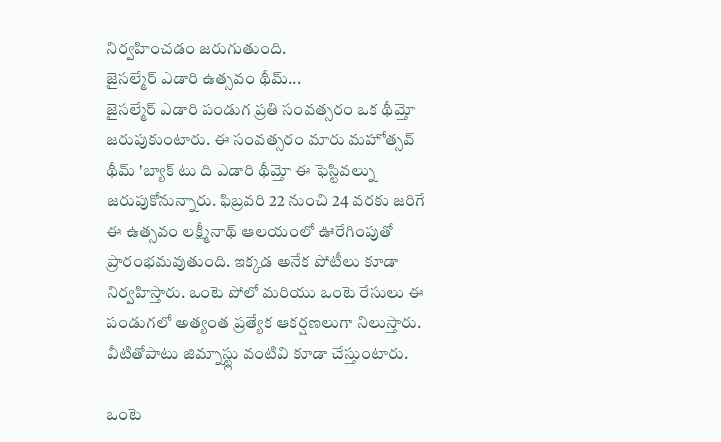నిర్వహించడం జరుగుతుంది.
జైసల్మేర్ ఎడారి ఉత్సవం థీమ్...
జైసల్మేర్ ఎడారి పండుగ ప్రతి సంవత్సరం ఒక థీమ్తో జరుపుకుంటారు. ఈ సంవత్సరం మారు మహోత్సవ్ థీమ్ 'బ్యాక్ టు ది ఎడారి థీమ్తో ఈ ఫెస్టివల్ను జరుపుకోనున్నారు. ఫిబ్రవరి 22 నుంచి 24 వరకు జరిగే ఈ ఉత్సవం లక్ష్మీనాథ్ ఆలయంలో ఊరేగింపుతో ప్రారంభమవుతుంది. ఇక్కడ అనేక పోటీలు కూడా నిర్వహిస్తారు. ఒంటె పోలో మరియు ఒంటె రేసులు ఈ పండుగలో అత్యంత ప్రత్యేక ఆకర్షణలుగా నిలుస్తారు. వీటితోపాటు జిమ్నాస్ట్లు వంటివి కూడా చేస్తుంటారు.

ఒంటె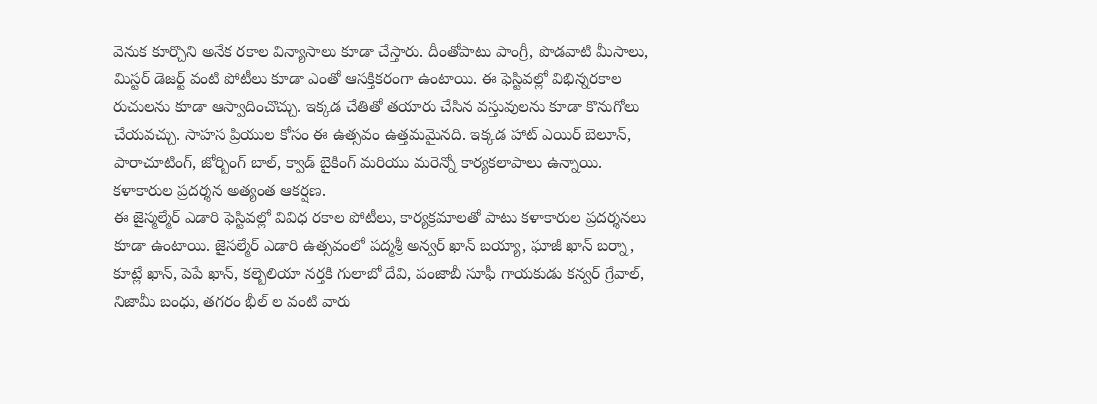వెనుక కూర్చొని అనేక రకాల విన్యాసాలు కూడా చేస్తారు. దీంతోపాటు పాంగ్రీ, పొడవాటి మీసాలు, మిస్టర్ డెజర్ట్ వంటి పోటీలు కూడా ఎంతో ఆసక్తికరంగా ఉంటాయి. ఈ ఫెస్టివల్లో విభిన్నరకాల రుచులను కూడా ఆస్వాదించొచ్చు. ఇక్కడ చేతితో తయారు చేసిన వస్తువులను కూడా కొనుగోలు చేయవచ్చు. సాహస ప్రియుల కోసం ఈ ఉత్సవం ఉత్తమమైనది. ఇక్కడ హాట్ ఎయిర్ బెలూన్, పారాచూటింగ్, జోర్బింగ్ బాల్, క్వాడ్ బైకింగ్ మరియు మరెన్నో కార్యకలాపాలు ఉన్నాయి.
కళాకారుల ప్రదర్శన అత్యంత ఆకర్షణ.
ఈ జైస్మల్మేర్ ఎడారి ఫెస్టివల్లో వివిధ రకాల పోటీలు, కార్యక్రమాలతో పాటు కళాకారుల ప్రదర్శనలు కూడా ఉంటాయి. జైసల్మేర్ ఎడారి ఉత్సవంలో పద్మశ్రీ అన్వర్ ఖాన్ బయ్యా, ఘాజీ ఖాన్ బర్నా, కూట్లే ఖాన్, పెపే ఖాన్, కల్బెలియా నర్తకి గులాబో దేవి, పంజాబీ సూఫీ గాయకుడు కన్వర్ గ్రేవాల్, నిజామీ బంధు, తగరం భీల్ ల వంటి వారు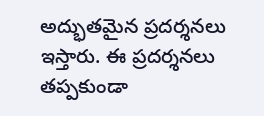అద్భుతమైన ప్రదర్శనలు ఇస్తారు. ఈ ప్రదర్శనలు తప్పకుండా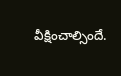వీక్షించాల్సిందే.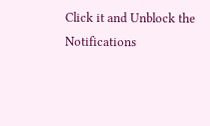Click it and Unblock the Notifications